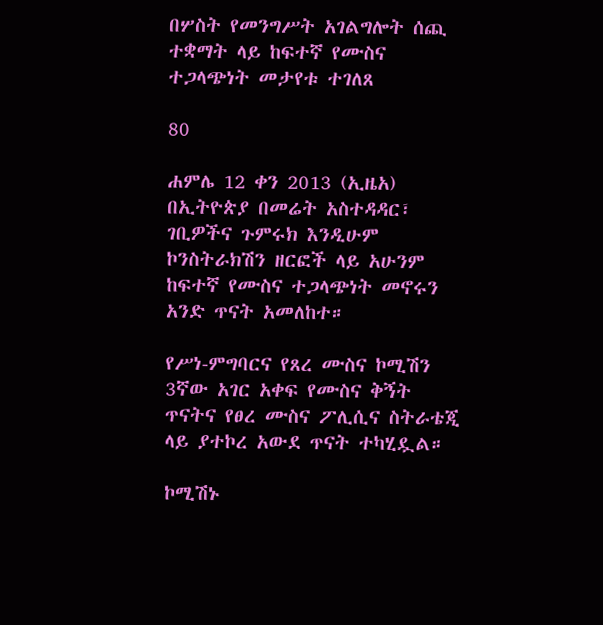በሦስት የመንግሥት አገልግሎት ሰጪ ተቋማት ላይ ከፍተኛ የሙስና ተጋላጭነት መታየቱ ተገለጸ

80

ሐምሌ 12 ቀን 2013 (ኢዜአ) በኢትዮጵያ በመሬት አስተዳዳር፣ ገቢዎችና ጉምሩክ እንዲሁም ኮንስትራክሽን ዘርፎች ላይ አሁንም ከፍተኛ የሙስና ተጋላጭነት መኖሩን አንድ ጥናት አመለከተ።

የሥነ-ምግባርና የጸረ ሙስና ኮሚሽን 3ኛው አገር አቀፍ የሙስና ቅኝት ጥናትና የፀረ ሙስና ፖሊሲና ስትራቴጂ ላይ ያተኮረ አውደ ጥናት ተካሂዷል።

ኮሚሽኑ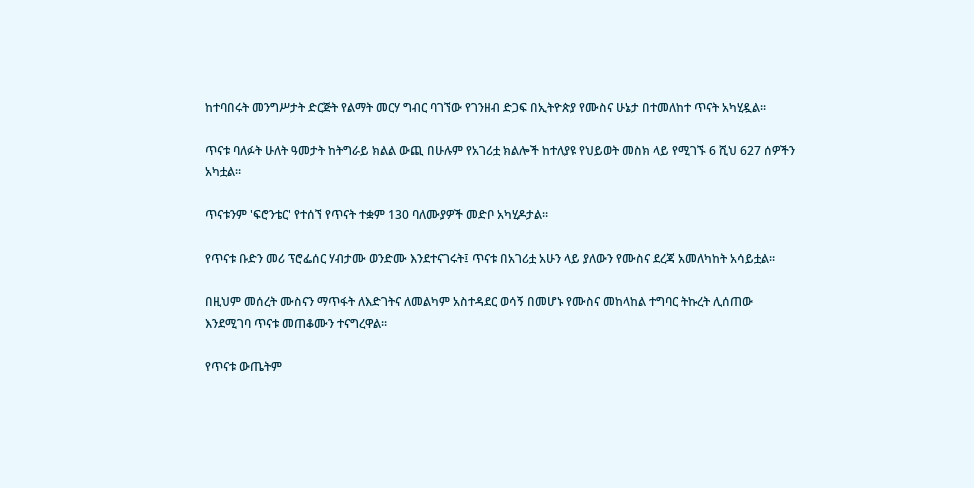ከተባበሩት መንግሥታት ድርጅት የልማት መርሃ ግብር ባገኘው የገንዘብ ድጋፍ በኢትዮጵያ የሙስና ሁኔታ በተመለከተ ጥናት አካሂዷል።

ጥናቱ ባለፉት ሁለት ዓመታት ከትግራይ ክልል ውጪ በሁሉም የአገሪቷ ክልሎች ከተለያዩ የህይወት መስክ ላይ የሚገኙ 6 ሺህ 627 ሰዎችን አካቷል።

ጥናቱንም 'ፍሮንቴር' የተሰኘ የጥናት ተቋም 130 ባለሙያዎች መድቦ አካሂዶታል።

የጥናቱ ቡድን መሪ ፕሮፌሰር ሃብታሙ ወንድሙ እንደተናገሩት፤ ጥናቱ በአገሪቷ አሁን ላይ ያለውን የሙስና ደረጃ አመለካከት አሳይቷል።

በዚህም መሰረት ሙስናን ማጥፋት ለእድገትና ለመልካም አስተዳደር ወሳኝ በመሆኑ የሙስና መከላከል ተግባር ትኩረት ሊሰጠው እንደሚገባ ጥናቱ መጠቆሙን ተናግረዋል።

የጥናቱ ውጤትም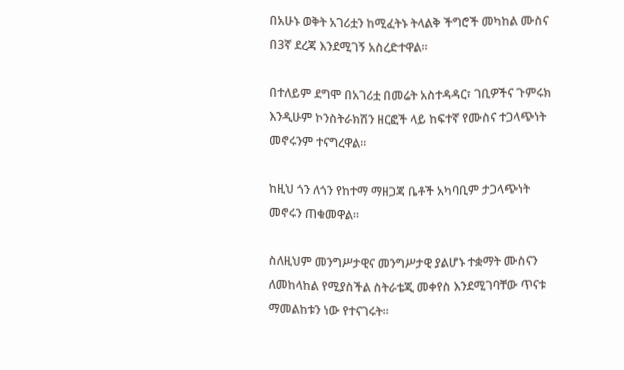በአሁኑ ወቅት አገሪቷን ከሚፈትኑ ትላልቅ ችግሮች መካከል ሙስና በ3ኛ ደረጃ እንደሚገኝ አስረድተዋል።

በተለይም ደግሞ በአገሪቷ በመሬት አስተዳዳር፣ ገቢዎችና ጉምሩክ እንዲሁም ኮንስትራክሽን ዘርፎች ላይ ከፍተኛ የሙስና ተጋላጭነት መኖሩንም ተናግረዋል።

ከዚህ ጎን ለጎን የከተማ ማዘጋጃ ቤቶች አካባቢም ታጋላጭነት መኖሩን ጠቁመዋል።

ስለዚህም መንግሥታዊና መንግሥታዊ ያልሆኑ ተቋማት ሙስናን ለመከላከል የሚያስችል ስትራቴጂ መቀየስ እንደሚገባቸው ጥናቱ ማመልከቱን ነው የተናገሩት።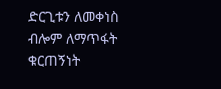ድርጊቱን ለመቀነስ ብሎም ለማጥፋት ቁርጠኝነት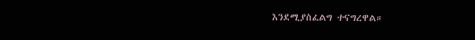እንደሚያስፈልግ ተናግረዋል።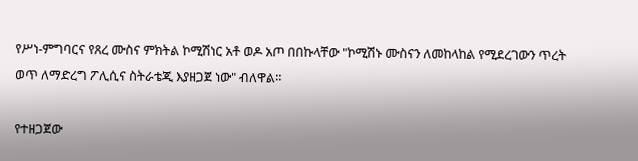የሥነ-ምግባርና የጸረ ሙስና ምክትል ኮሚሽነር አቶ ወዶ አጦ በበኩላቸው "ኮሚሽኑ ሙስናን ለመከላከል የሚደረገውን ጥረት ወጥ ለማድረግ ፖሊሲና ስትራቴጂ እያዘጋጀ ነው" ብለዋል።

የተዘጋጀው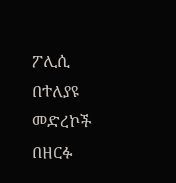ፖሊሲ በተለያዩ መድረኮች በዘርፉ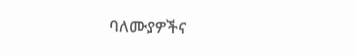ባለሙያዎችና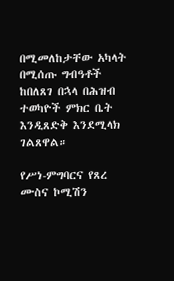በሚመለከታቸው አካላት በሚሰጡ ግብዓቶች ከበለጸገ በኋላ በሕዝብ ተወካዮች ምክር ቤት እንዲጸድቅ እንደሚላክ ገልጸዋል።

የሥነ-ምግባርና የጸረ ሙስና ኮሚሽን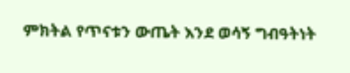ምክትል የጥናቱን ውጤት እንደ ወሳኝ ግብዓትነት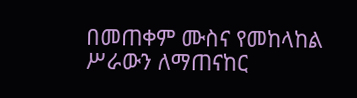በመጠቀም ሙስና የመከላከል ሥራውን ለማጠናከር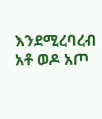እንደሚረባረብ አቶ ወዶ አጦ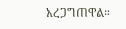አረጋግጠዋል።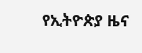የኢትዮጵያ ዜና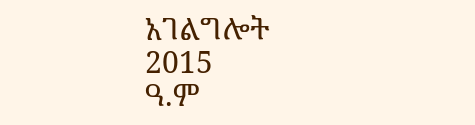አገልግሎት
2015
ዓ.ም